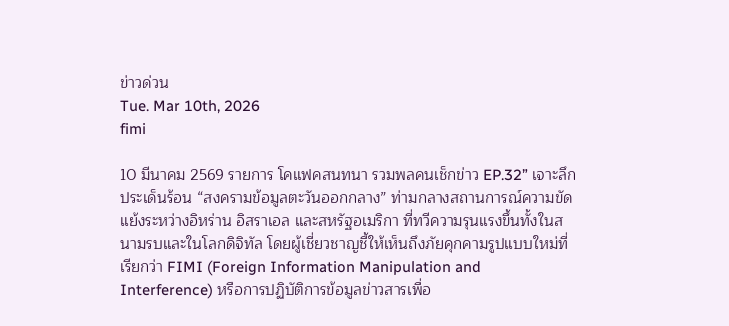ข่าวด่วน
Tue. Mar 10th, 2026
fimi

10 มีนาคม 2569 รายการ โคแฟคสนทนา รวมพลคนเช็กข่าว EP.32” เจาะลึกประเด็นร้อน “สงครามข้อมูลตะวันออกกลาง” ท่ามกลางสถานการณ์ความขัดแย้งระหว่างอิหร่าน อิสราเอล และสหรัฐอเมริกา ที่ทวีความรุนแรงขึ้นทั้งในสนามรบและในโลกดิจิทัล โดยผู้เชี่ยวชาญชี้ให้เห็นถึงภัยคุกคามรูปแบบใหม่ที่เรียกว่า FIMI (Foreign Information Manipulation and Interference) หรือการปฏิบัติการข้อมูลข่าวสารเพื่อ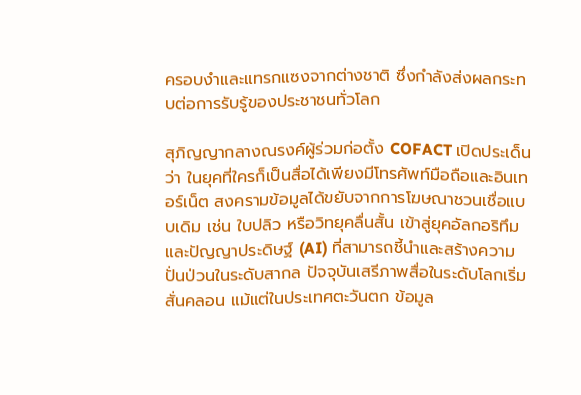ครอบงำและแทรกแซงจากต่างชาติ ซึ่งกำลังส่งผลกระทบต่อการรับรู้ของประชาชนทั่วโลก

สุภิญญากลางณรงค์ผู้ร่วมก่อตั้ง COFACT เปิดประเด็นว่า ในยุคที่ใครก็เป็นสื่อได้เพียงมีโทรศัพท์มือถือและอินเทอร์เน็ต สงครามข้อมูลได้ขยับจากการโฆษณาชวนเชื่อแบบเดิม เช่น ใบปลิว หรือวิทยุคลื่นสั้น เข้าสู่ยุคอัลกอริทึมและปัญญาประดิษฐ์ (AI) ที่สามารถชี้นำและสร้างความปั่นป่วนในระดับสากล ปัจจุบันเสรีภาพสื่อในระดับโลกเริ่มสั่นคลอน แม้แต่ในประเทศตะวันตก ข้อมูล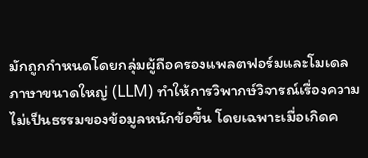มักถูกกำหนดโดยกลุ่มผู้ถือครองแพลตฟอร์มและโมเดลภาษาขนาดใหญ่ (LLM) ทำให้การวิพากษ์วิจารณ์เรื่องความไม่เป็นธรรมของข้อมูลหนักข้อขึ้น โดยเฉพาะเมื่อเกิดค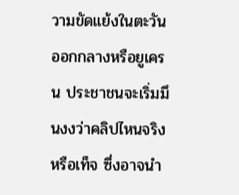วามขัดแย้งในตะวันออกกลางหรือยูเครน ประชาชนจะเริ่มมึนงงว่าคลิปไหนจริงหรือเท็จ ซึ่งอาจนำ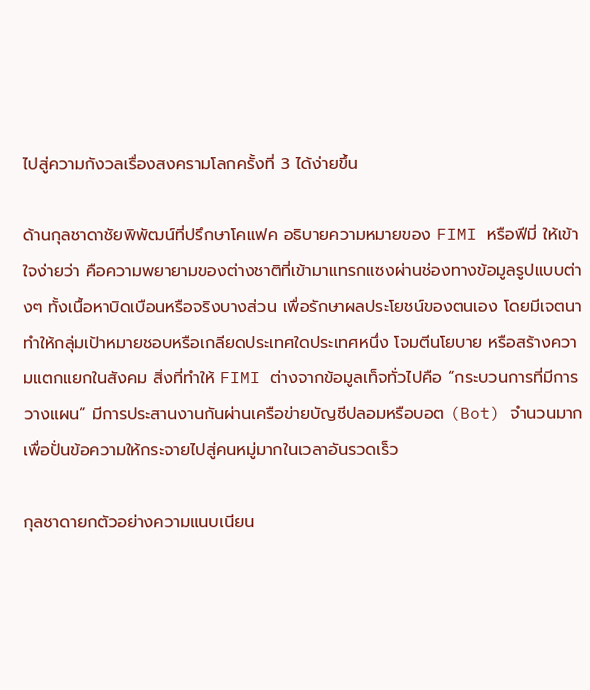ไปสู่ความกังวลเรื่องสงครามโลกครั้งที่ 3 ได้ง่ายขึ้น

ด้านกุลชาดาชัยพิพัฒน์ที่ปรึกษาโคแฟค อธิบายความหมายของ FIMI หรือฟีมี่ ให้เข้าใจง่ายว่า คือความพยายามของต่างชาติที่เข้ามาแทรกแซงผ่านช่องทางข้อมูลรูปแบบต่างๆ ทั้งเนื้อหาบิดเบือนหรือจริงบางส่วน เพื่อรักษาผลประโยชน์ของตนเอง โดยมีเจตนาทำให้กลุ่มเป้าหมายชอบหรือเกลียดประเทศใดประเทศหนึ่ง โจมตีนโยบาย หรือสร้างความแตกแยกในสังคม สิ่งที่ทำให้ FIMI ต่างจากข้อมูลเท็จทั่วไปคือ “กระบวนการที่มีการวางแผน” มีการประสานงานกันผ่านเครือข่ายบัญชีปลอมหรือบอต (Bot) จำนวนมากเพื่อปั่นข้อความให้กระจายไปสู่คนหมู่มากในเวลาอันรวดเร็ว

กุลชาดายกตัวอย่างความแนบเนียน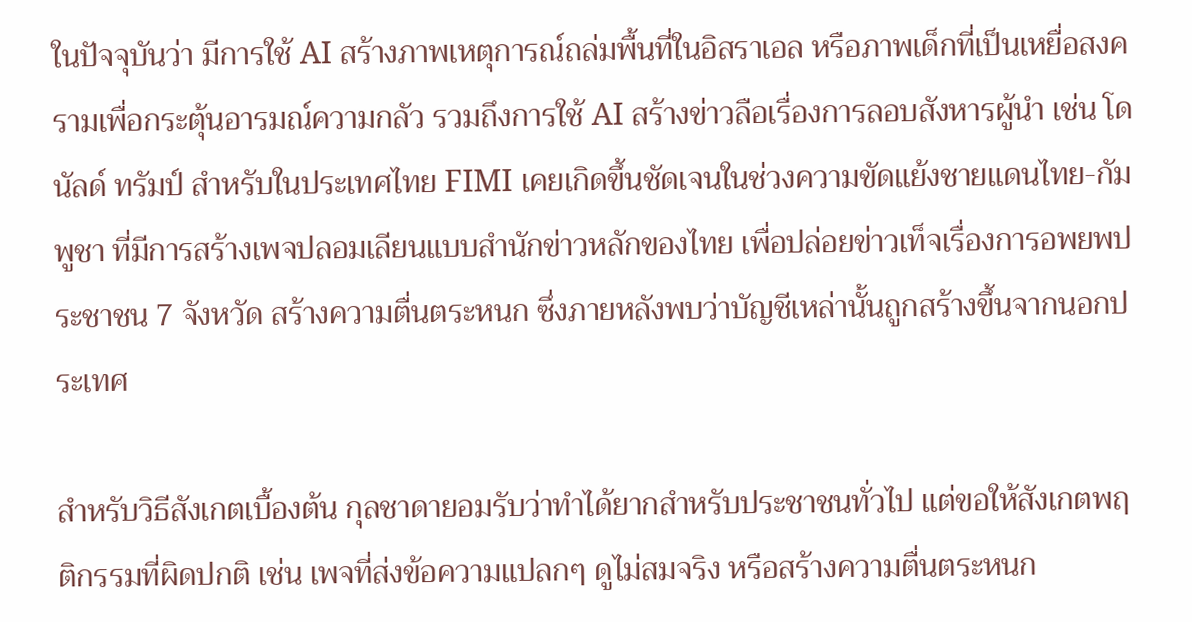ในปัจจุบันว่า มีการใช้ AI สร้างภาพเหตุการณ์ถล่มพื้นที่ในอิสราเอล หรือภาพเด็กที่เป็นเหยื่อสงครามเพื่อกระตุ้นอารมณ์ความกลัว รวมถึงการใช้ AI สร้างข่าวลือเรื่องการลอบสังหารผู้นำ เช่น โดนัลด์ ทรัมป์ สำหรับในประเทศไทย FIMI เคยเกิดขึ้นชัดเจนในช่วงความขัดแย้งชายแดนไทย-กัมพูชา ที่มีการสร้างเพจปลอมเลียนแบบสำนักข่าวหลักของไทย เพื่อปล่อยข่าวเท็จเรื่องการอพยพประชาชน 7 จังหวัด สร้างความตื่นตระหนก ซึ่งภายหลังพบว่าบัญชีเหล่านั้นถูกสร้างขึ้นจากนอกประเทศ

สำหรับวิธีสังเกตเบื้องต้น กุลชาดายอมรับว่าทำได้ยากสำหรับประชาชนทั่วไป แต่ขอให้สังเกตพฤติกรรมที่ผิดปกติ เช่น เพจที่ส่งข้อความแปลกๆ ดูไม่สมจริง หรือสร้างความตื่นตระหนก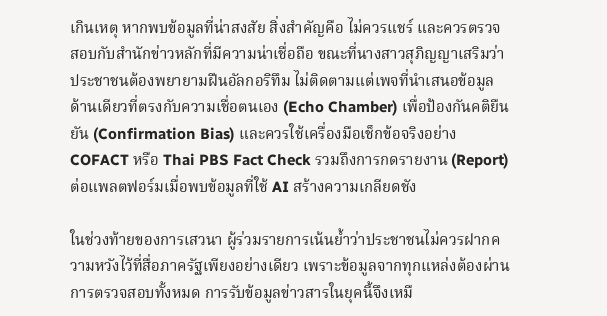เกินเหตุ หากพบข้อมูลที่น่าสงสัย สิ่งสำคัญคือ ไม่ควรแชร์ และควรตรวจสอบกับสำนักข่าวหลักที่มีความน่าเชื่อถือ ขณะที่นางสาวสุภิญญาเสริมว่า ประชาชนต้องพยายามฝืนอัลกอริทึม ไม่ติดตามแต่เพจที่นำเสนอข้อมูลด้านเดียวที่ตรงกับความเชื่อตนเอง (Echo Chamber) เพื่อป้องกันคติยืนยัน (Confirmation Bias) และควรใช้เครื่องมือเช็กข้อจริงอย่าง COFACT หรือ Thai PBS Fact Check รวมถึงการกดรายงาน (Report) ต่อแพลตฟอร์มเมื่อพบข้อมูลที่ใช้ AI สร้างความเกลียดชัง

ในช่วงท้ายของการเสวนา ผู้ร่วมรายการเน้นย้ำว่าประชาชนไม่ควรฝากความหวังไว้ที่สื่อภาครัฐเพียงอย่างเดียว เพราะข้อมูลจากทุกแหล่งต้องผ่านการตรวจสอบทั้งหมด การรับข้อมูลข่าวสารในยุคนี้จึงเหมื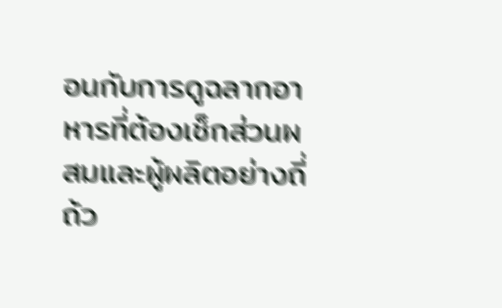อนกับการดูฉลากอาหารที่ต้องเช็กส่วนผสมและผู้ผลิตอย่างถี่ถ้ว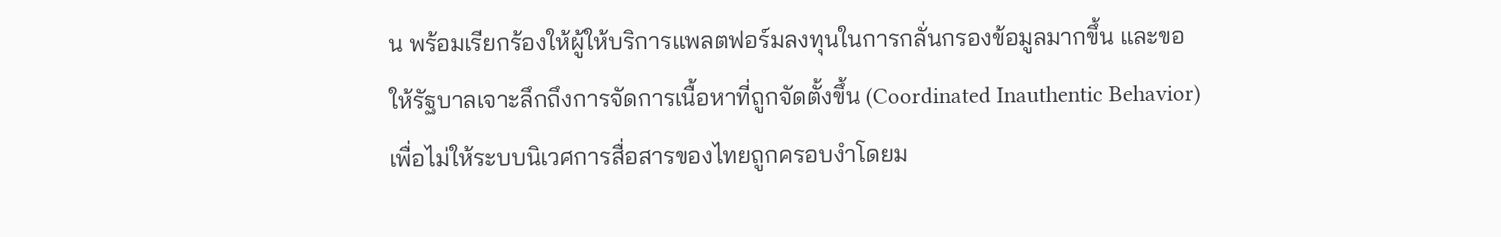น พร้อมเรียกร้องให้ผู้ให้บริการแพลตฟอร์มลงทุนในการกลั่นกรองข้อมูลมากขึ้น และขอให้รัฐบาลเจาะลึกถึงการจัดการเนื้อหาที่ถูกจัดตั้งขึ้น (Coordinated Inauthentic Behavior) เพื่อไม่ให้ระบบนิเวศการสื่อสารของไทยถูกครอบงำโดยม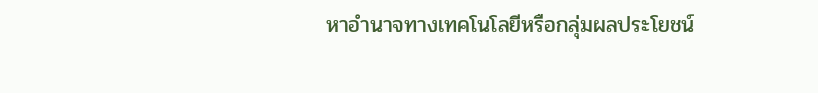หาอำนาจทางเทคโนโลยีหรือกลุ่มผลประโยชน์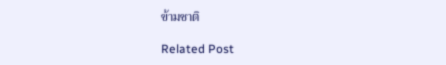ข้ามชาติ

Related Post